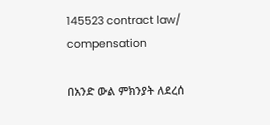145523 contract law/ compensation

በአንድ ውል ምክንያት ለደረሰ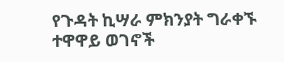የጉዳት ኪሣራ ምክንያት ግራቀኙ ተዋዋይ ወገኖች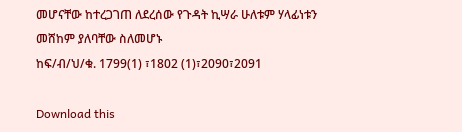መሆናቸው ከተረጋገጠ ለደረሰው የጉዳት ኪሣራ ሁለቱም ሃላፊነቱን መሸከም ያለባቸው ስለመሆኑ
ከፍ/ብ/ህ/ቁ. 1799(1) ፣1802 (1)፣2090፣2091

Download this